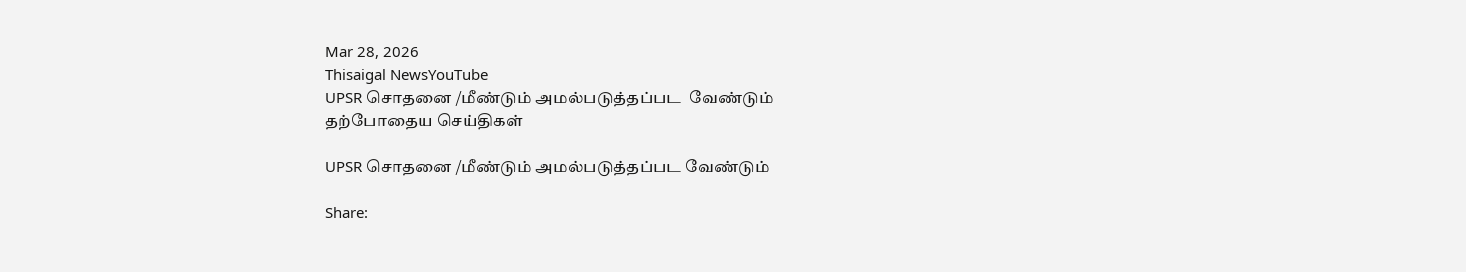Mar 28, 2026
Thisaigal NewsYouTube
UPSR சொதனை /மீண்டும் அமல்படுத்தப்பட  வேண்டும்
தற்போதைய செய்திகள்

UPSR சொதனை /மீண்டும் அமல்படுத்தப்பட வேண்டும்

Share: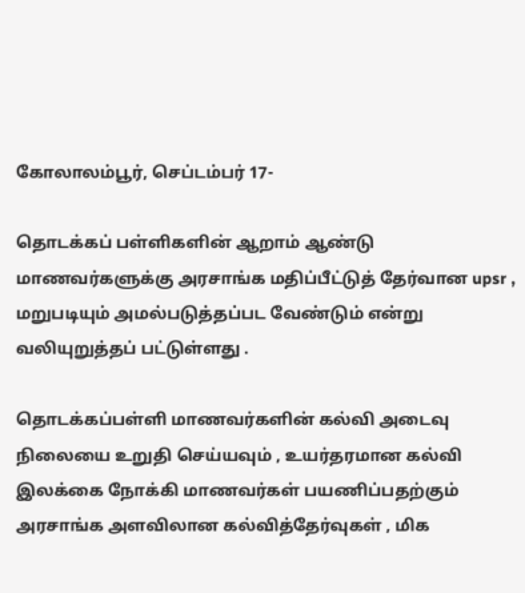கோலாலம்பூர், செப்டம்பர் 17-

தொடக்கப் பள்ளிகளின் ஆறாம் ஆண்டு மாணவர்களுக்கு அரசாங்க மதிப்பீட்டுத் தேர்வான upsr , மறுபடியும் அமல்படுத்தப்பட வேண்டும் என்று வலியுறுத்தப் பட்டுள்ளது .

தொடக்கப்பள்ளி மாணவர்களின் கல்வி அடைவு நிலையை உறுதி செய்யவும் , உயர்தரமான கல்வி இலக்கை நோக்கி மாணவர்கள் பயணிப்பதற்கும் அரசாங்க அளவிலான கல்வித்தேர்வுகள் , மிக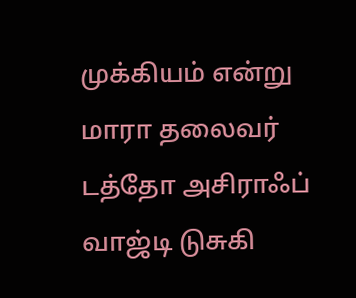முக்கியம் என்று மாரா தலைவர் டத்தோ அசிராஃப் வாஜ்டி டுசுகி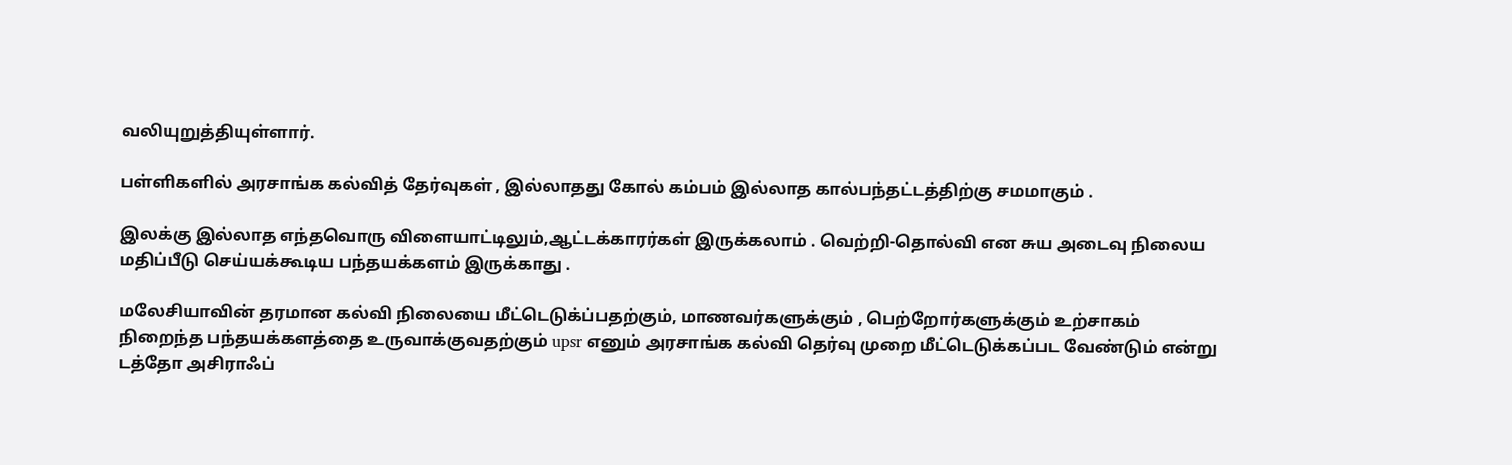வலியுறுத்தியுள்ளார்.

பள்ளிகளில் அரசாங்க கல்வித் தேர்வுகள் , இல்லாதது கோல் கம்பம் இல்லாத கால்பந்தட்டத்திற்கு சமமாகும் .

இலக்கு இல்லாத எந்தவொரு விளையாட்டிலும்,ஆட்டக்காரர்கள் இருக்கலாம் . வெற்றி-தொல்வி என சுய அடைவு நிலைய மதிப்பீடு செய்யக்கூடிய பந்தயக்களம் இருக்காது .

மலேசியாவின் தரமான கல்வி நிலையை மீட்டெடுக்ப்பதற்கும், மாணவர்களுக்கும் , பெற்றோர்களுக்கும் உற்சாகம் நிறைந்த பந்தயக்களத்தை உருவாக்குவதற்கும் upsr எனும் அரசாங்க கல்வி தெர்வு முறை மீட்டெடுக்கப்பட வேண்டும் என்று டத்தோ அசிராஃப்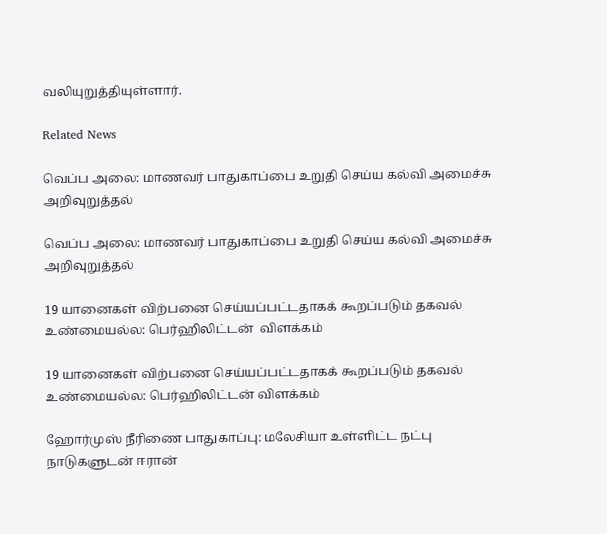வலியுறுத்தியுள்ளார்.

Related News

வெப்ப அலை: மாணவர் பாதுகாப்பை உறுதி செய்ய கல்வி அமைச்சு அறிவுறுத்தல்

வெப்ப அலை: மாணவர் பாதுகாப்பை உறுதி செய்ய கல்வி அமைச்சு அறிவுறுத்தல்

19 யானைகள் விற்பனை செய்யப்பட்டதாகக் கூறப்படும் தகவல் உண்மையல்ல: பெர்ஹிலிட்டன்  விளக்கம்

19 யானைகள் விற்பனை செய்யப்பட்டதாகக் கூறப்படும் தகவல் உண்மையல்ல: பெர்ஹிலிட்டன் விளக்கம்

ஹோர்முஸ் நீரிணை பாதுகாப்பு: மலேசியா உள்ளிட்ட நட்பு நாடுகளுடன் ஈரான்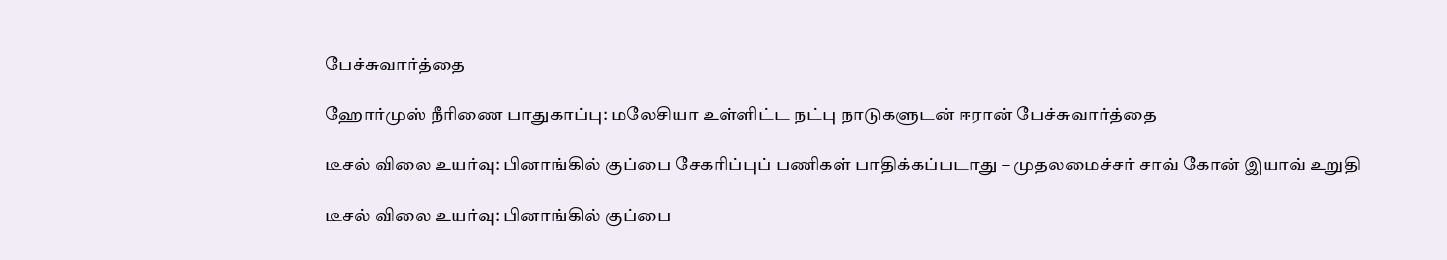பேச்சுவார்த்தை

ஹோர்முஸ் நீரிணை பாதுகாப்பு: மலேசியா உள்ளிட்ட நட்பு நாடுகளுடன் ஈரான் பேச்சுவார்த்தை

டீசல் விலை உயர்வு: பினாங்கில் குப்பை சேகரிப்புப் பணிகள் பாதிக்கப்படாது – முதலமைச்சர் சாவ் கோன் இயாவ் உறுதி

டீசல் விலை உயர்வு: பினாங்கில் குப்பை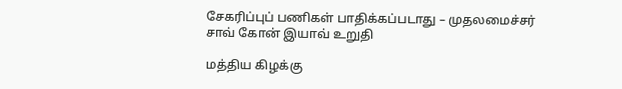சேகரிப்புப் பணிகள் பாதிக்கப்படாது – முதலமைச்சர் சாவ் கோன் இயாவ் உறுதி

மத்திய கிழக்கு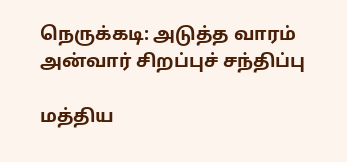நெருக்கடி: அடுத்த வாரம் அன்வார் சிறப்புச் சந்திப்பு

மத்திய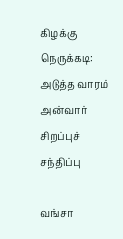கிழக்கு நெருக்கடி: அடுத்த வாரம் அன்வார் சிறப்புச் சந்திப்பு

வங்சா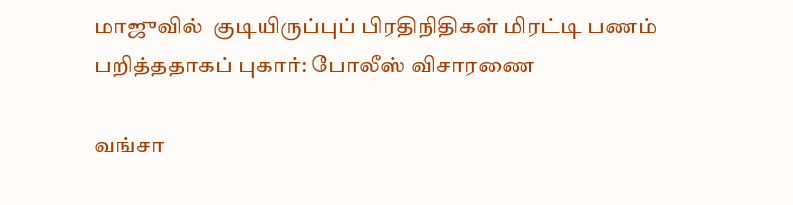மாஜுவில்  குடியிருப்புப் பிரதிநிதிகள் மிரட்டி பணம் பறித்ததாகப் புகார்: போலீஸ் விசாரணை

வங்சா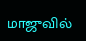மாஜுவில்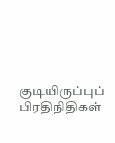குடியிருப்புப் பிரதிநிதிகள்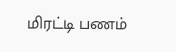மிரட்டி பணம்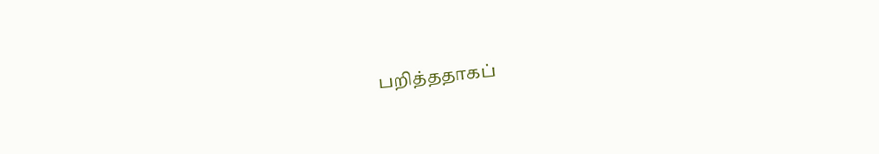பறித்ததாகப்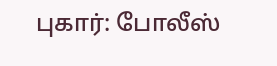புகார்: போலீஸ்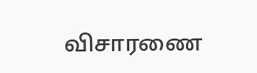விசாரணை